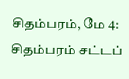சிதம்பரம், மே 4: சிதம்பரம் சட்டப்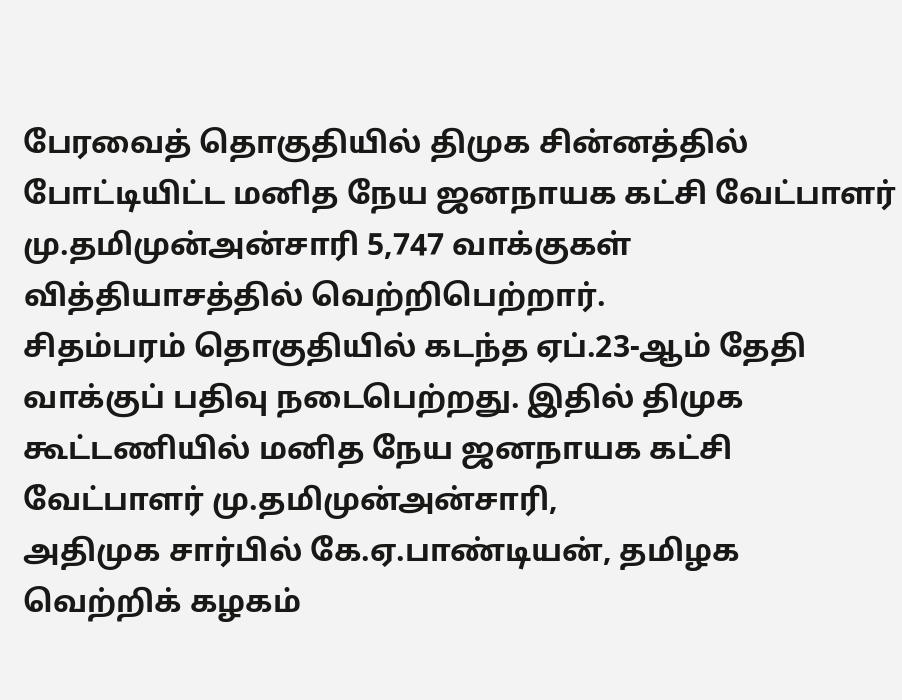பேரவைத் தொகுதியில் திமுக சின்னத்தில் போட்டியிட்ட மனித நேய ஜனநாயக கட்சி வேட்பாளர் மு.தமிமுன்அன்சாரி 5,747 வாக்குகள் வித்தியாசத்தில் வெற்றிபெற்றார்.
சிதம்பரம் தொகுதியில் கடந்த ஏப்.23-ஆம் தேதி வாக்குப் பதிவு நடைபெற்றது. இதில் திமுக கூட்டணியில் மனித நேய ஜனநாயக கட்சி வேட்பாளர் மு.தமிமுன்அன்சாரி,
அதிமுக சார்பில் கே.ஏ.பாண்டியன், தமிழக வெற்றிக் கழகம்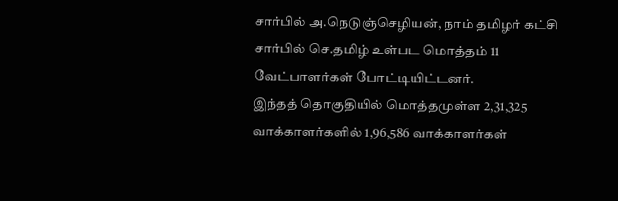சார்பில் அ.நெடுஞ்செழியன், நாம் தமிழர் கட்சி சார்பில் செ.தமிழ் உள்பட மொத்தம் 11 வேட்பாளர்கள் போட்டியிட்டனர்.
இந்தத் தொகுதியில் மொத்தமுள்ள 2,31,325 வாக்காளர்களில் 1,96,586 வாக்காளர்கள்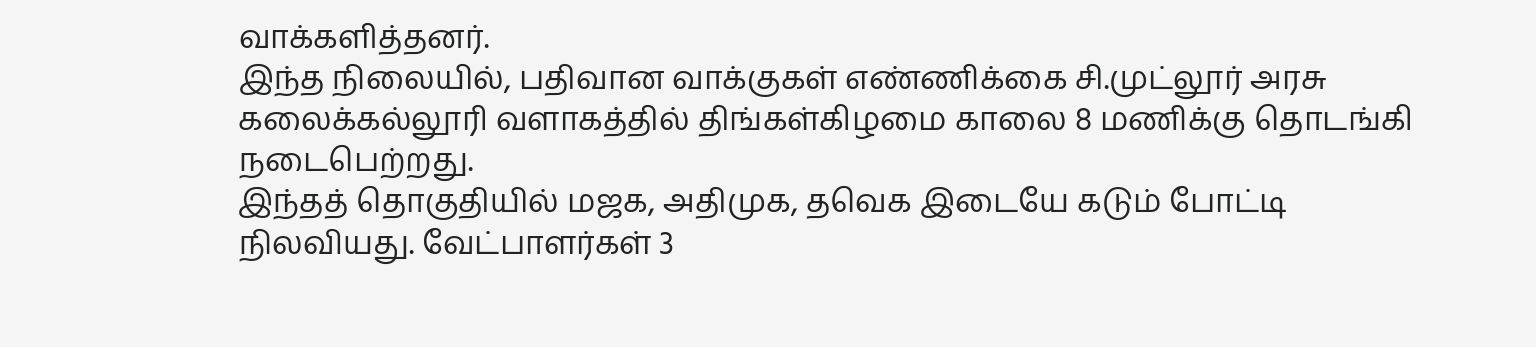வாக்களித்தனர்.
இந்த நிலையில், பதிவான வாக்குகள் எண்ணிக்கை சி.முட்லூர் அரசு கலைக்கல்லூரி வளாகத்தில் திங்கள்கிழமை காலை 8 மணிக்கு தொடங்கி நடைபெற்றது.
இந்தத் தொகுதியில் மஜக, அதிமுக, தவெக இடையே கடும் போட்டி நிலவியது. வேட்பாளர்கள் 3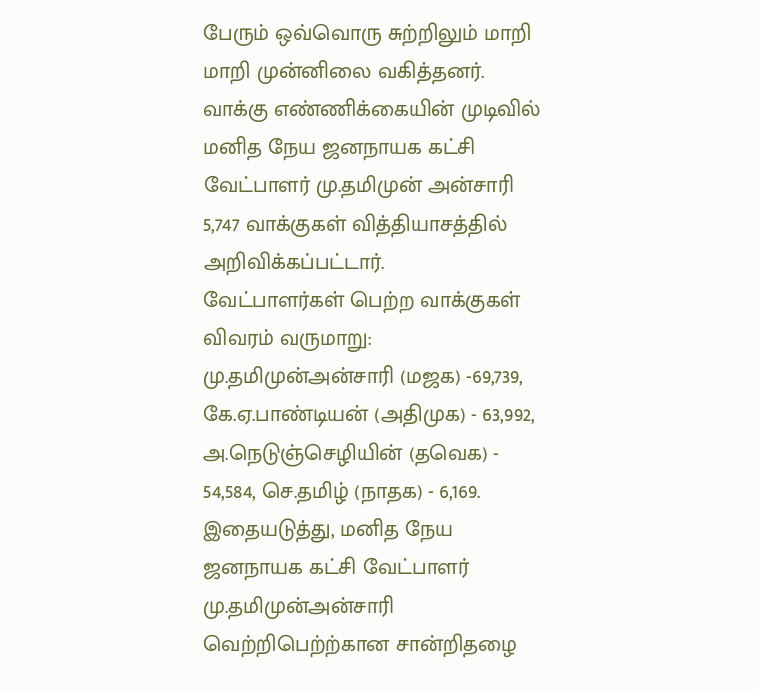பேரும் ஒவ்வொரு சுற்றிலும் மாறி மாறி முன்னிலை வகித்தனர். வாக்கு எண்ணிக்கையின் முடிவில் மனித நேய ஜனநாயக கட்சி வேட்பாளர் மு.தமிமுன் அன்சாரி 5,747 வாக்குகள் வித்தியாசத்தில் அறிவிக்கப்பட்டார்.
வேட்பாளர்கள் பெற்ற வாக்குகள் விவரம் வருமாறு: மு.தமிமுன்அன்சாரி (மஜக) -69,739, கே.ஏ.பாண்டியன் (அதிமுக) - 63,992, அ.நெடுஞ்செழியின் (தவெக) - 54,584, செ.தமிழ் (நாதக) - 6,169.
இதையடுத்து, மனித நேய ஜனநாயக கட்சி வேட்பாளர் மு.தமிமுன்அன்சாரி வெற்றிபெற்ற்கான சான்றிதழை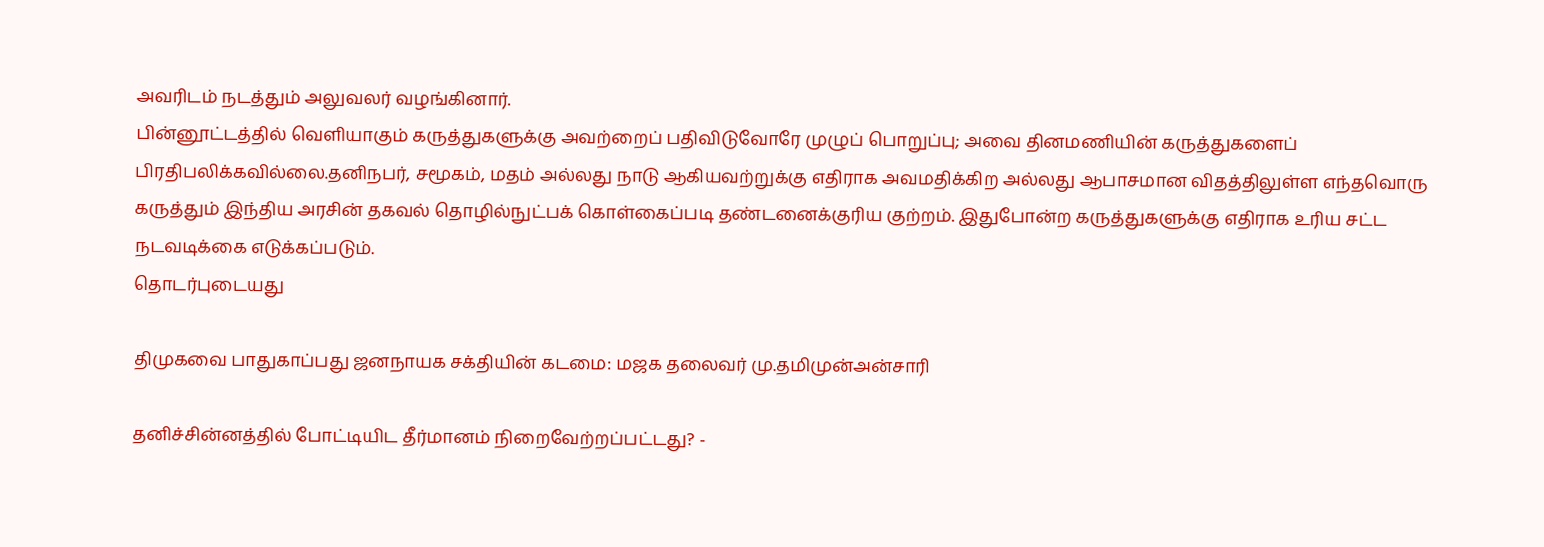அவரிடம் நடத்தும் அலுவலர் வழங்கினார்.
பின்னூட்டத்தில் வெளியாகும் கருத்துகளுக்கு அவற்றைப் பதிவிடுவோரே முழுப் பொறுப்பு; அவை தினமணியின் கருத்துகளைப் பிரதிபலிக்கவில்லை.தனிநபர், சமூகம், மதம் அல்லது நாடு ஆகியவற்றுக்கு எதிராக அவமதிக்கிற அல்லது ஆபாசமான விதத்திலுள்ள எந்தவொரு கருத்தும் இந்திய அரசின் தகவல் தொழில்நுட்பக் கொள்கைப்படி தண்டனைக்குரிய குற்றம். இதுபோன்ற கருத்துகளுக்கு எதிராக உரிய சட்ட நடவடிக்கை எடுக்கப்படும்.
தொடர்புடையது

திமுகவை பாதுகாப்பது ஜனநாயக சக்தியின் கடமை: மஜக தலைவர் மு.தமிமுன்அன்சாரி

தனிச்சின்னத்தில் போட்டியிட தீர்மானம் நிறைவேற்றப்பட்டது? -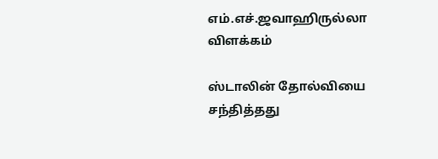எம்.எச்.ஜவாஹிருல்லா விளக்கம்

ஸ்டாலின் தோல்வியை சந்தித்தது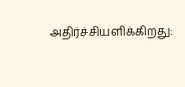அதிர்ச்சியளிக்கிறது: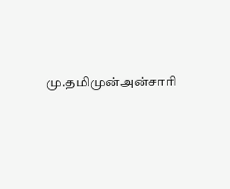மு.தமிமுன்அன்சாரி